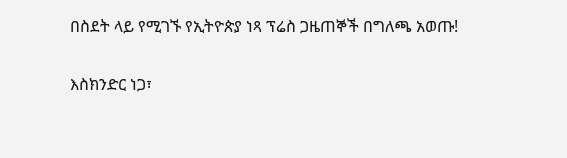በስደት ላይ የሚገኙ የኢትዮጵያ ነጻ ፕሬስ ጋዜጠኞች በግለጫ አወጡ!

እስክንድር ነጋ፣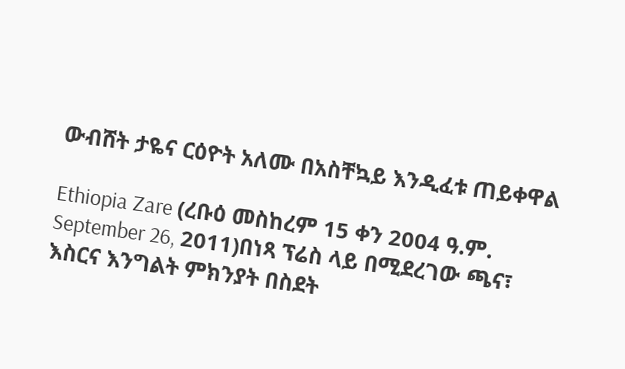ውብሸት ታዬና ርዕዮት አለሙ በአስቸኳይ እንዲፈቱ ጠይቀዋል

Ethiopia Zare (ረቡዕ መስከረም 15 ቀን 2004 ዓ.ም. September 26, 2011)በነጻ ፕሬስ ላይ በሚደረገው ጫና፣ እስርና እንግልት ምክንያት በስደት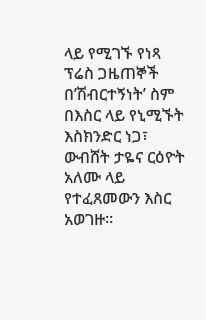ላይ የሚገኙ የነጻ ፕሬስ ጋዜጠኞች በ’ሽብርተኝነት’ ስም በእስር ላይ የኒሚኙት እስክንድር ነጋ፣ ውብሸት ታዬና ርዕዮት አለሙ ላይ የተፈጸመውን እስር አወገዙ።